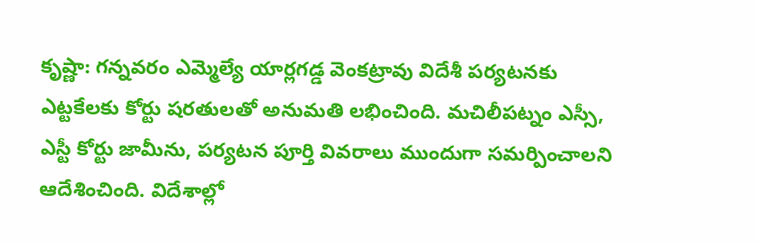కృష్ణా: గన్నవరం ఎమ్మెల్యే యార్లగడ్డ వెంకట్రావు విదేశీ పర్యటనకు ఎట్టకేలకు కోర్టు షరతులతో అనుమతి లభించింది. మచిలీపట్నం ఎస్సీ, ఎస్టీ కోర్టు జామీను, పర్యటన పూర్తి వివరాలు ముందుగా సమర్పించాలని ఆదేశించింది. విదేశాల్లో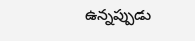ఉన్నప్పుడు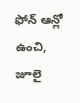ఫోన్ ఆన్లో ఉంచి, జూలై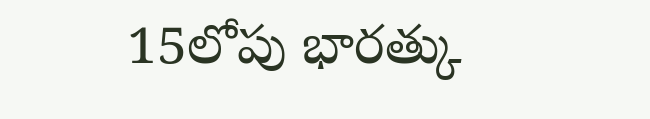15లోపు భారత్కు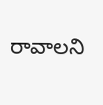రావాలని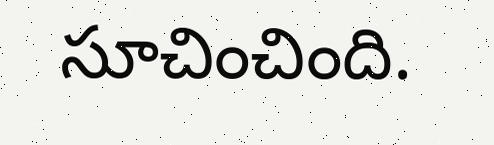సూచించింది.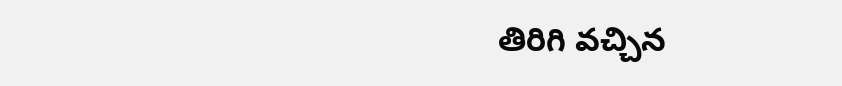తిరిగి వచ్చిన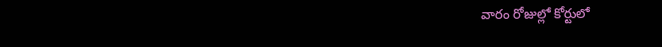వారం రోజుల్లో కోర్టులో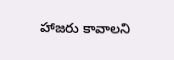హాజరు కావాలని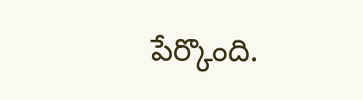పేర్కొంది.